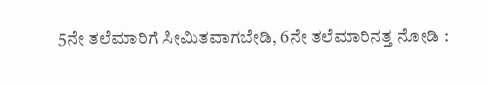5ನೇ ತಲೆಮಾರಿಗೆ ಸೀಮಿತವಾಗಬೇಡಿ, 6ನೇ ತಲೆಮಾರಿನತ್ತ ನೋಡಿ :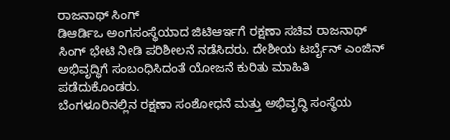ರಾಜನಾಥ್ ಸಿಂಗ್
ಡಿಆರ್ಡಿಒ ಅಂಗಸಂಸ್ಥೆಯಾದ ಜಿಟಿಆರ್ಇಗೆ ರಕ್ಷಣಾ ಸಚಿವ ರಾಜನಾಥ್ ಸಿಂಗ್ ಭೇಟಿ ನೀಡಿ ಪರಿಶೀಲನೆ ನಡೆಸಿದರು. ದೇಶೀಯ ಟರ್ಬೈನ್ ಎಂಜಿನ್ ಅಭಿವೃದ್ಧಿಗೆ ಸಂಬಂಧಿಸಿದಂತೆ ಯೋಜನೆ ಕುರಿತು ಮಾಹಿತಿ ಪಡೆದುಕೊಂಡರು.
ಬೆಂಗಳೂರಿನಲ್ಲಿನ ರಕ್ಷಣಾ ಸಂಶೋಧನೆ ಮತ್ತು ಅಭಿವೃದ್ಧಿ ಸಂಸ್ಥೆಯ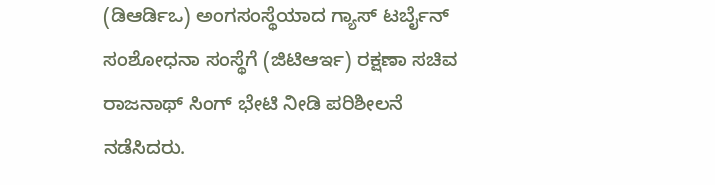(ಡಿಆರ್ಡಿಒ) ಅಂಗಸಂಸ್ಥೆಯಾದ ಗ್ಯಾಸ್ ಟರ್ಬೈನ್ ಸಂಶೋಧನಾ ಸಂಸ್ಥೆಗೆ (ಜಿಟಿಆರ್ಇ) ರಕ್ಷಣಾ ಸಚಿವ ರಾಜನಾಥ್ ಸಿಂಗ್ ಭೇಟಿ ನೀಡಿ ಪರಿಶೀಲನೆ ನಡೆಸಿದರು.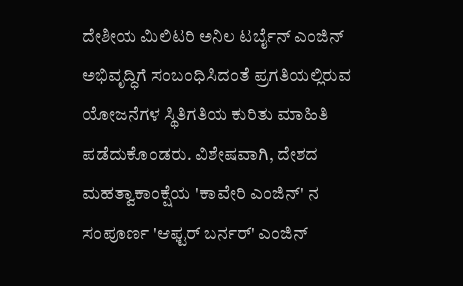ದೇಶೀಯ ಮಿಲಿಟರಿ ಅನಿಲ ಟರ್ಬೈನ್ ಎಂಜಿನ್ ಅಭಿವೃದ್ಧಿಗೆ ಸಂಬಂಧಿಸಿದಂತೆ ಪ್ರಗತಿಯಲ್ಲಿರುವ ಯೋಜನೆಗಳ ಸ್ಥಿತಿಗತಿಯ ಕುರಿತು ಮಾಹಿತಿ ಪಡೆದುಕೊಂಡರು. ವಿಶೇಷವಾಗಿ, ದೇಶದ ಮಹತ್ವಾಕಾಂಕ್ಷೆಯ 'ಕಾವೇರಿ ಎಂಜಿನ್' ನ ಸಂಪೂರ್ಣ 'ಆಫ್ಟರ್ ಬರ್ನರ್' ಎಂಜಿನ್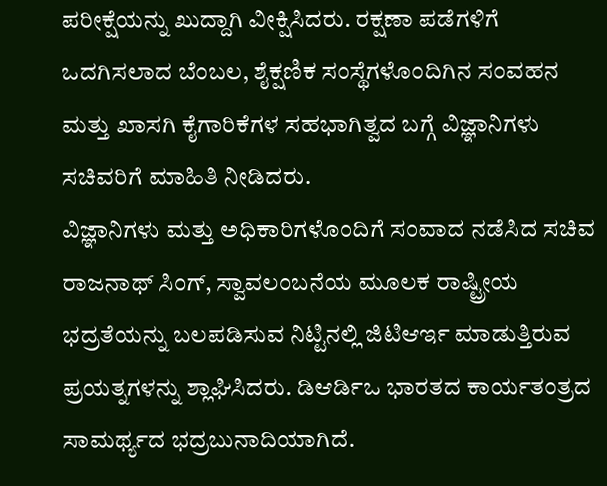ಪರೀಕ್ಷೆಯನ್ನು ಖುದ್ದಾಗಿ ವೀಕ್ಷಿಸಿದರು. ರಕ್ಷಣಾ ಪಡೆಗಳಿಗೆ ಒದಗಿಸಲಾದ ಬೆಂಬಲ, ಶೈಕ್ಷಣಿಕ ಸಂಸ್ಥೆಗಳೊಂದಿಗಿನ ಸಂವಹನ ಮತ್ತು ಖಾಸಗಿ ಕೈಗಾರಿಕೆಗಳ ಸಹಭಾಗಿತ್ವದ ಬಗ್ಗೆ ವಿಜ್ಞಾನಿಗಳು ಸಚಿವರಿಗೆ ಮಾಹಿತಿ ನೀಡಿದರು.
ವಿಜ್ಞಾನಿಗಳು ಮತ್ತು ಅಧಿಕಾರಿಗಳೊಂದಿಗೆ ಸಂವಾದ ನಡೆಸಿದ ಸಚಿವ ರಾಜನಾಥ್ ಸಿಂಗ್, ಸ್ವಾವಲಂಬನೆಯ ಮೂಲಕ ರಾಷ್ಟ್ರೀಯ ಭದ್ರತೆಯನ್ನು ಬಲಪಡಿಸುವ ನಿಟ್ಟಿನಲ್ಲಿ ಜಿಟಿಆರ್ಇ ಮಾಡುತ್ತಿರುವ ಪ್ರಯತ್ನಗಳನ್ನು ಶ್ಲಾಘಿಸಿದರು. ಡಿಆರ್ಡಿಒ ಭಾರತದ ಕಾರ್ಯತಂತ್ರದ ಸಾಮರ್ಥ್ಯದ ಭದ್ರಬುನಾದಿಯಾಗಿದೆ.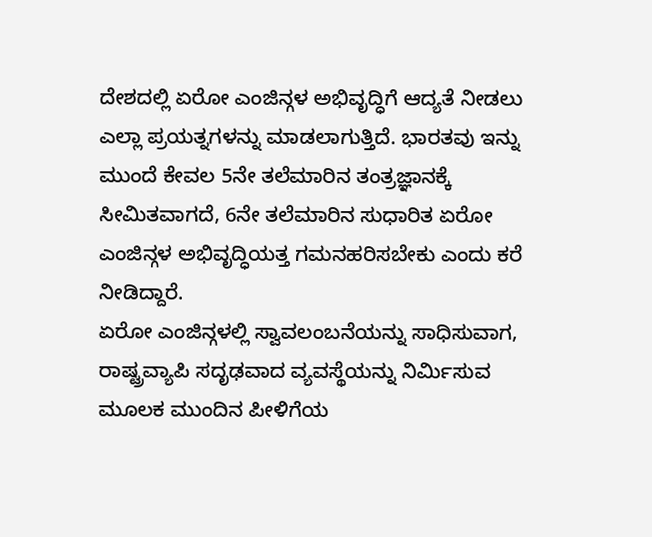ದೇಶದಲ್ಲಿ ಏರೋ ಎಂಜಿನ್ಗಳ ಅಭಿವೃದ್ಧಿಗೆ ಆದ್ಯತೆ ನೀಡಲು ಎಲ್ಲಾ ಪ್ರಯತ್ನಗಳನ್ನು ಮಾಡಲಾಗುತ್ತಿದೆ. ಭಾರತವು ಇನ್ನು ಮುಂದೆ ಕೇವಲ 5ನೇ ತಲೆಮಾರಿನ ತಂತ್ರಜ್ಞಾನಕ್ಕೆ ಸೀಮಿತವಾಗದೆ, 6ನೇ ತಲೆಮಾರಿನ ಸುಧಾರಿತ ಏರೋ ಎಂಜಿನ್ಗಳ ಅಭಿವೃದ್ಧಿಯತ್ತ ಗಮನಹರಿಸಬೇಕು ಎಂದು ಕರೆ ನೀಡಿದ್ದಾರೆ.
ಏರೋ ಎಂಜಿನ್ಗಳಲ್ಲಿ ಸ್ವಾವಲಂಬನೆಯನ್ನು ಸಾಧಿಸುವಾಗ, ರಾಷ್ಟ್ರವ್ಯಾಪಿ ಸದೃಢವಾದ ವ್ಯವಸ್ಥೆಯನ್ನು ನಿರ್ಮಿಸುವ ಮೂಲಕ ಮುಂದಿನ ಪೀಳಿಗೆಯ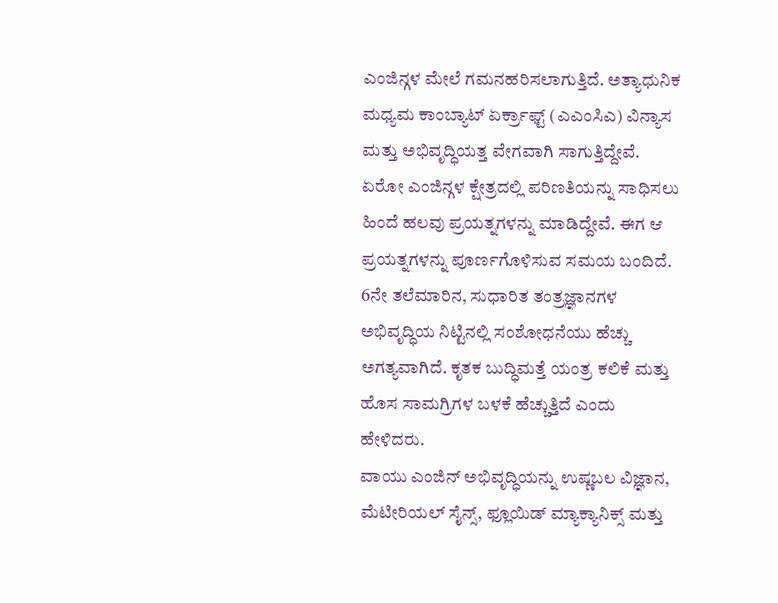ಎಂಜಿನ್ಗಳ ಮೇಲೆ ಗಮನಹರಿಸಲಾಗುತ್ತಿದೆ. ಅತ್ಯಾಧುನಿಕ ಮಧ್ಯಮ ಕಾಂಬ್ಯಾಟ್ ಏರ್ಕ್ರಾಫ್ಟ್ (ಎಎಂಸಿಎ) ವಿನ್ಯಾಸ ಮತ್ತು ಅಭಿವೃದ್ಧಿಯತ್ತ ವೇಗವಾಗಿ ಸಾಗುತ್ತಿದ್ದೇವೆ. ಏರೋ ಎಂಜಿನ್ಗಳ ಕ್ಷೇತ್ರದಲ್ಲಿ ಪರಿಣತಿಯನ್ನು ಸಾಧಿಸಲು ಹಿಂದೆ ಹಲವು ಪ್ರಯತ್ನಗಳನ್ನು ಮಾಡಿದ್ದೇವೆ. ಈಗ ಆ ಪ್ರಯತ್ನಗಳನ್ನು ಪೂರ್ಣಗೊಳಿಸುವ ಸಮಯ ಬಂದಿದೆ. 6ನೇ ತಲೆಮಾರಿನ, ಸುಧಾರಿತ ತಂತ್ರಜ್ಞಾನಗಳ ಅಭಿವೃದ್ಧಿಯ ನಿಟ್ಟಿನಲ್ಲಿ ಸಂಶೋಧನೆಯು ಹೆಚ್ಚು ಅಗತ್ಯವಾಗಿದೆ. ಕೃತಕ ಬುದ್ಧಿಮತ್ತೆ ಯಂತ್ರ ಕಲಿಕೆ ಮತ್ತು ಹೊಸ ಸಾಮಗ್ರಿಗಳ ಬಳಕೆ ಹೆಚ್ಚುತ್ತಿದೆ ಎಂದು ಹೇಳಿದರು.
ವಾಯು ಎಂಜಿನ್ ಅಭಿವೃದ್ಧಿಯನ್ನು ಉಷ್ಣಬಲ ವಿಜ್ಞಾನ, ಮೆಟೀರಿಯಲ್ ಸೈನ್ಸ್, ಫ್ಲೂಯಿಡ್ ಮ್ಯಾಕ್ಯಾನಿಕ್ಸ್ ಮತ್ತು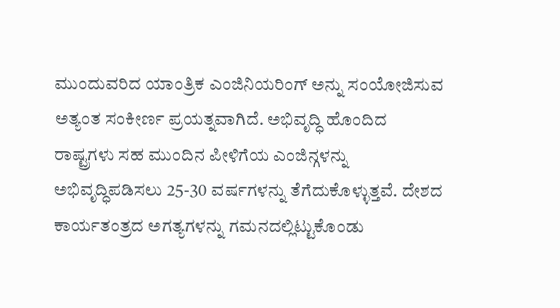ಮುಂದುವರಿದ ಯಾಂತ್ರಿಕ ಎಂಜಿನಿಯರಿಂಗ್ ಅನ್ನು ಸಂಯೋಜಿಸುವ ಅತ್ಯಂತ ಸಂಕೀರ್ಣ ಪ್ರಯತ್ನವಾಗಿದೆ. ಅಭಿವೃದ್ಧಿ ಹೊಂದಿದ ರಾಷ್ಟ್ರಗಳು ಸಹ ಮುಂದಿನ ಪೀಳಿಗೆಯ ಎಂಜಿನ್ಗಳನ್ನು ಅಭಿವೃದ್ಧಿಪಡಿಸಲು 25-30 ವರ್ಷಗಳನ್ನು ತೆಗೆದುಕೊಳ್ಳುತ್ತವೆ. ದೇಶದ ಕಾರ್ಯತಂತ್ರದ ಅಗತ್ಯಗಳನ್ನು ಗಮನದಲ್ಲಿಟ್ಟುಕೊಂಡು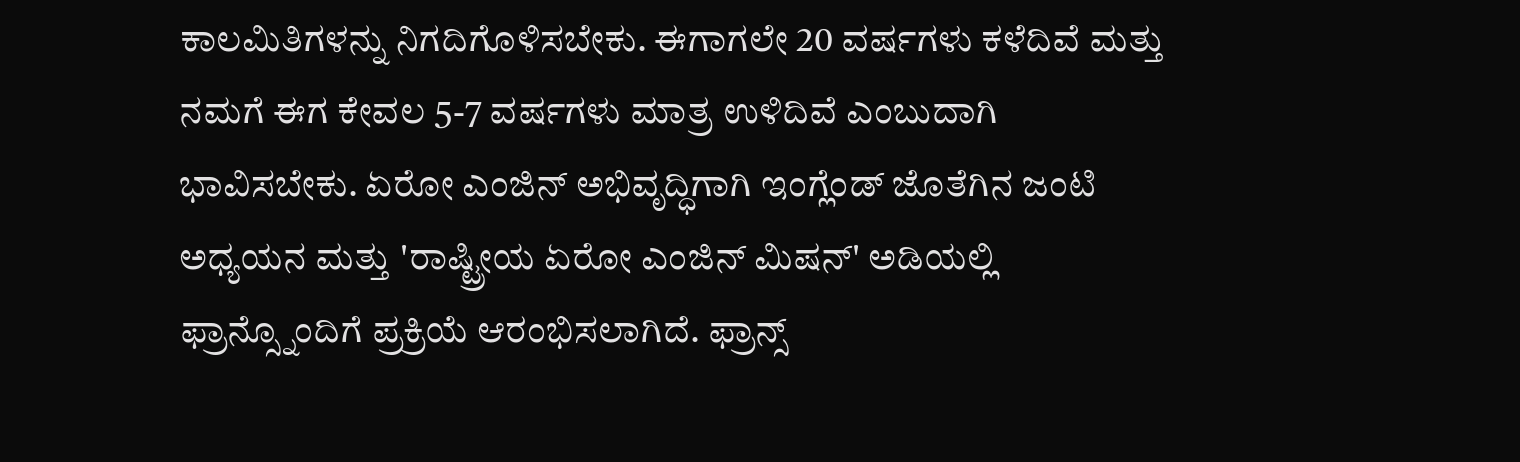ಕಾಲಮಿತಿಗಳನ್ನು ನಿಗದಿಗೊಳಿಸಬೇಕು. ಈಗಾಗಲೇ 20 ವರ್ಷಗಳು ಕಳೆದಿವೆ ಮತ್ತು ನಮಗೆ ಈಗ ಕೇವಲ 5-7 ವರ್ಷಗಳು ಮಾತ್ರ ಉಳಿದಿವೆ ಎಂಬುದಾಗಿ ಭಾವಿಸಬೇಕು. ಏರೋ ಎಂಜಿನ್ ಅಭಿವೃದ್ಧಿಗಾಗಿ ಇಂಗ್ಲೆಂಡ್ ಜೊತೆಗಿನ ಜಂಟಿ ಅಧ್ಯಯನ ಮತ್ತು 'ರಾಷ್ಟ್ರೀಯ ಏರೋ ಎಂಜಿನ್ ಮಿಷನ್' ಅಡಿಯಲ್ಲಿ ಫ್ರಾನ್ಸ್ನೊಂದಿಗೆ ಪ್ರಕ್ರಿಯೆ ಆರಂಭಿಸಲಾಗಿದೆ. ಫ್ರಾನ್ಸ್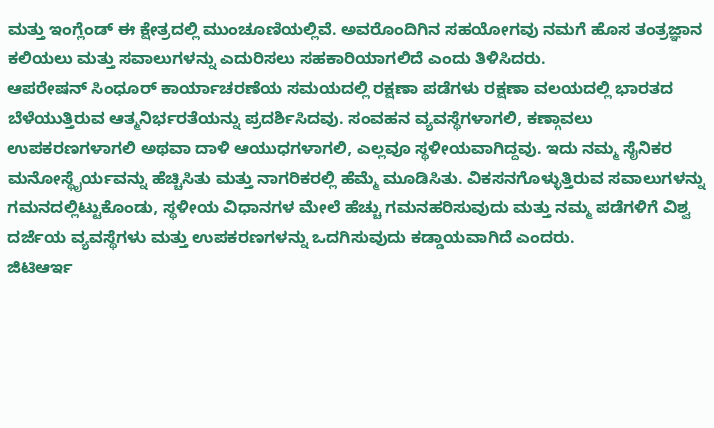ಮತ್ತು ಇಂಗ್ಲೆಂಡ್ ಈ ಕ್ಷೇತ್ರದಲ್ಲಿ ಮುಂಚೂಣಿಯಲ್ಲಿವೆ. ಅವರೊಂದಿಗಿನ ಸಹಯೋಗವು ನಮಗೆ ಹೊಸ ತಂತ್ರಜ್ಞಾನ ಕಲಿಯಲು ಮತ್ತು ಸವಾಲುಗಳನ್ನು ಎದುರಿಸಲು ಸಹಕಾರಿಯಾಗಲಿದೆ ಎಂದು ತಿಳಿಸಿದರು.
ಆಪರೇಷನ್ ಸಿಂಧೂರ್ ಕಾರ್ಯಾಚರಣೆಯ ಸಮಯದಲ್ಲಿ ರಕ್ಷಣಾ ಪಡೆಗಳು ರಕ್ಷಣಾ ವಲಯದಲ್ಲಿ ಭಾರತದ ಬೆಳೆಯುತ್ತಿರುವ ಆತ್ಮನಿರ್ಭರತೆಯನ್ನು ಪ್ರದರ್ಶಿಸಿದವು. ಸಂವಹನ ವ್ಯವಸ್ಥೆಗಳಾಗಲಿ, ಕಣ್ಗಾವಲು ಉಪಕರಣಗಳಾಗಲಿ ಅಥವಾ ದಾಳಿ ಆಯುಧಗಳಾಗಲಿ, ಎಲ್ಲವೂ ಸ್ಥಳೀಯವಾಗಿದ್ದವು. ಇದು ನಮ್ಮ ಸೈನಿಕರ ಮನೋಸ್ಥೈರ್ಯವನ್ನು ಹೆಚ್ಚಿಸಿತು ಮತ್ತು ನಾಗರಿಕರಲ್ಲಿ ಹೆಮ್ಮೆ ಮೂಡಿಸಿತು. ವಿಕಸನಗೊಳ್ಳುತ್ತಿರುವ ಸವಾಲುಗಳನ್ನು ಗಮನದಲ್ಲಿಟ್ಟುಕೊಂಡು, ಸ್ಥಳೀಯ ವಿಧಾನಗಳ ಮೇಲೆ ಹೆಚ್ಚು ಗಮನಹರಿಸುವುದು ಮತ್ತು ನಮ್ಮ ಪಡೆಗಳಿಗೆ ವಿಶ್ವ ದರ್ಜೆಯ ವ್ಯವಸ್ಥೆಗಳು ಮತ್ತು ಉಪಕರಣಗಳನ್ನು ಒದಗಿಸುವುದು ಕಡ್ಡಾಯವಾಗಿದೆ ಎಂದರು.
ಜಿಟಿಆರ್ಇ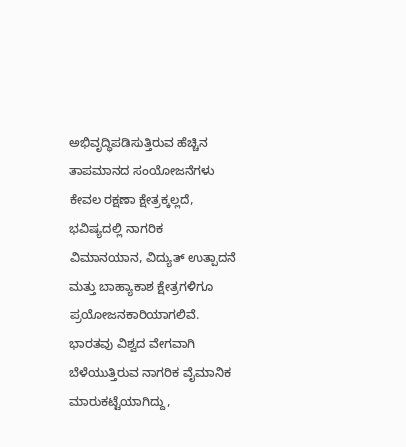ಅಭಿವೃದ್ಧಿಪಡಿಸುತ್ತಿರುವ ಹೆಚ್ಚಿನ ತಾಪಮಾನದ ಸಂಯೋಜನೆಗಳು ಕೇವಲ ರಕ್ಷಣಾ ಕ್ಷೇತ್ರಕ್ಕಲ್ಲದೆ, ಭವಿಷ್ಯದಲ್ಲಿ ನಾಗರಿಕ ವಿಮಾನಯಾನ, ವಿದ್ಯುತ್ ಉತ್ಪಾದನೆ ಮತ್ತು ಬಾಹ್ಯಾಕಾಶ ಕ್ಷೇತ್ರಗಳಿಗೂ ಪ್ರಯೋಜನಕಾರಿಯಾಗಲಿವೆ. ಭಾರತವು ವಿಶ್ವದ ವೇಗವಾಗಿ ಬೆಳೆಯುತ್ತಿರುವ ನಾಗರಿಕ ವೈಮಾನಿಕ ಮಾರುಕಟ್ಟೆಯಾಗಿದ್ದು,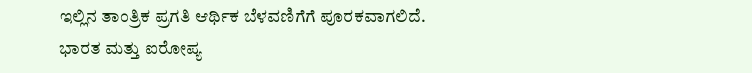ಇಲ್ಲಿನ ತಾಂತ್ರಿಕ ಪ್ರಗತಿ ಆರ್ಥಿಕ ಬೆಳವಣಿಗೆಗೆ ಪೂರಕವಾಗಲಿದೆ. ಭಾರತ ಮತ್ತು ಐರೋಪ್ಯ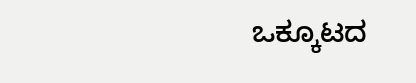ಒಕ್ಕೂಟದ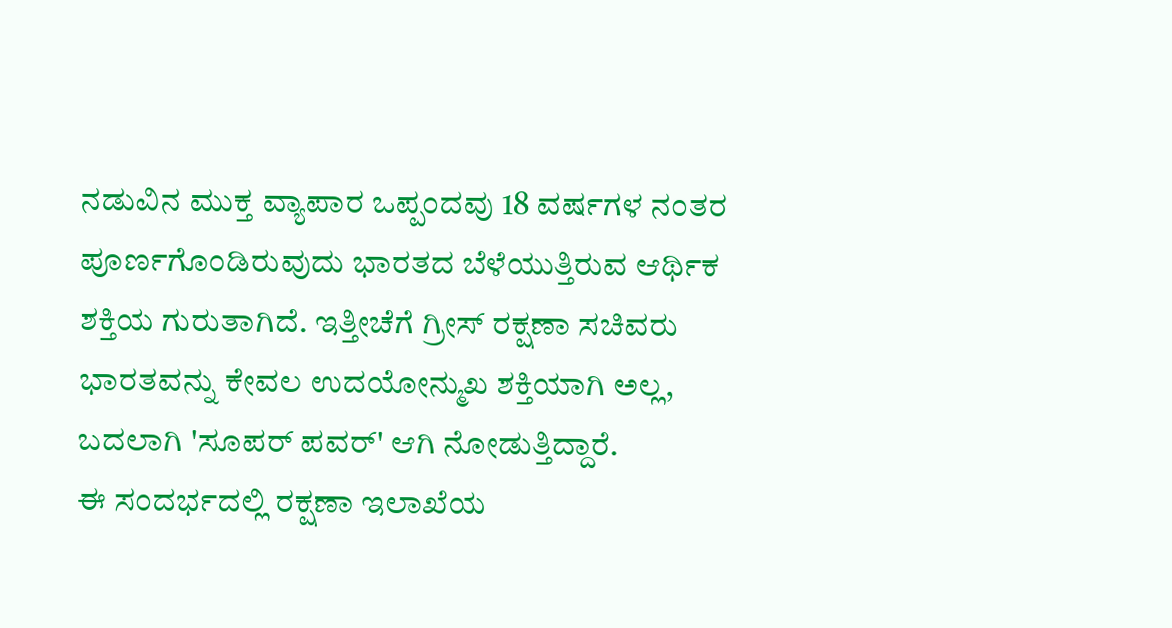ನಡುವಿನ ಮುಕ್ತ ವ್ಯಾಪಾರ ಒಪ್ಪಂದವು 18 ವರ್ಷಗಳ ನಂತರ ಪೂರ್ಣಗೊಂಡಿರುವುದು ಭಾರತದ ಬೆಳೆಯುತ್ತಿರುವ ಆರ್ಥಿಕ ಶಕ್ತಿಯ ಗುರುತಾಗಿದೆ. ಇತ್ತೀಚೆಗೆ ಗ್ರೀಸ್ ರಕ್ಷಣಾ ಸಚಿವರು ಭಾರತವನ್ನು ಕೇವಲ ಉದಯೋನ್ಮುಖ ಶಕ್ತಿಯಾಗಿ ಅಲ್ಲ, ಬದಲಾಗಿ 'ಸೂಪರ್ ಪವರ್' ಆಗಿ ನೋಡುತ್ತಿದ್ದಾರೆ.
ಈ ಸಂದರ್ಭದಲ್ಲಿ ರಕ್ಷಣಾ ಇಲಾಖೆಯ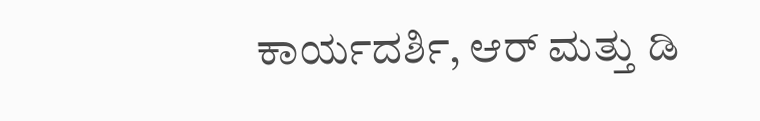ಕಾರ್ಯದರ್ಶಿ, ಆರ್ ಮತ್ತು ಡಿ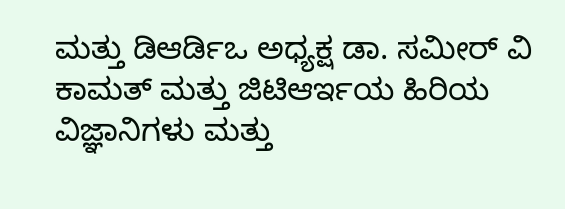ಮತ್ತು ಡಿಆರ್ಡಿಒ ಅಧ್ಯಕ್ಷ ಡಾ. ಸಮೀರ್ ವಿ ಕಾಮತ್ ಮತ್ತು ಜಿಟಿಆರ್ಇಯ ಹಿರಿಯ ವಿಜ್ಞಾನಿಗಳು ಮತ್ತು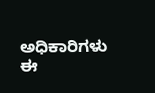ಅಧಿಕಾರಿಗಳು ಈ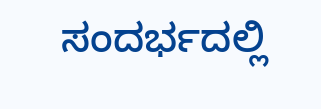ಸಂದರ್ಭದಲ್ಲಿ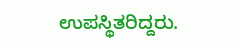ಉಪಸ್ಥಿತರಿದ್ದರು.